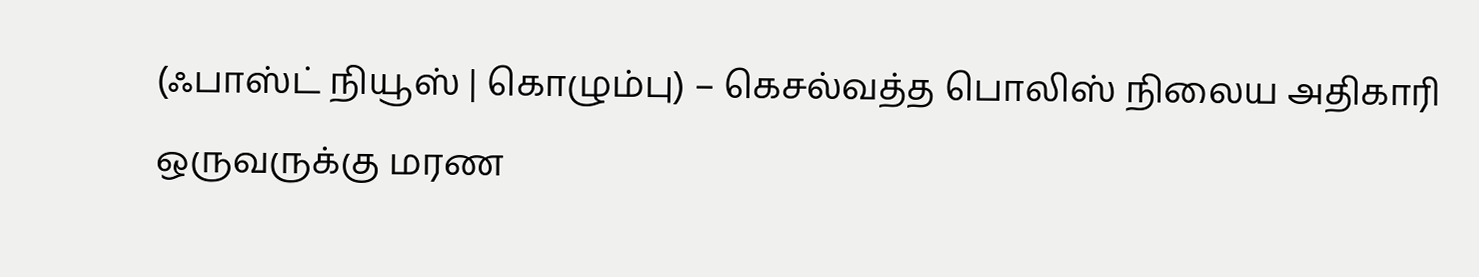(ஃபாஸ்ட் நியூஸ் | கொழும்பு) – கெசல்வத்த பொலிஸ் நிலைய அதிகாரி ஒருவருக்கு மரண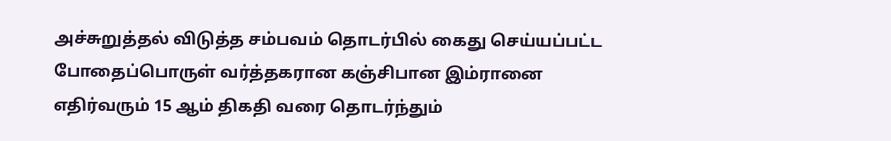அச்சுறுத்தல் விடுத்த சம்பவம் தொடர்பில் கைது செய்யப்பட்ட போதைப்பொருள் வர்த்தகரான கஞ்சிபான இம்ரானை எதிர்வரும் 15 ஆம் திகதி வரை தொடர்ந்தும்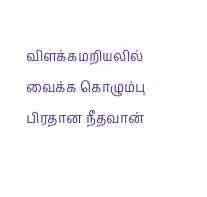விளக்கமறியலில் வைக்க கொழும்பு பிரதான நீதவான்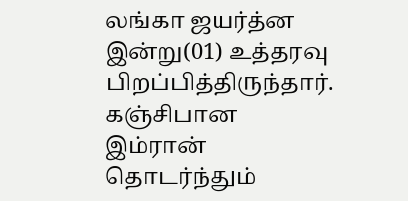லங்கா ஜயர்த்ன இன்று(01) உத்தரவு பிறப்பித்திருந்தார்.
கஞ்சிபான இம்ரான் தொடர்ந்தும்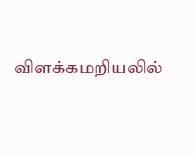விளக்கமறியலில்